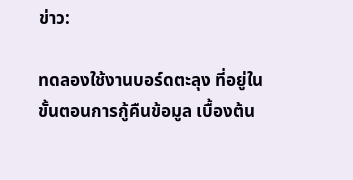ข่าว:

ทดลองใช้งานบอร์ดตะลุง ที่อยู่ในขั้นตอนการกู้คืนข้อมูล เบื้องต้น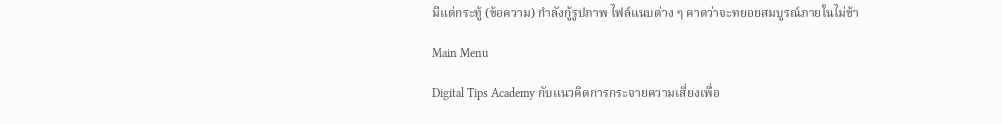มีแต่กระทู้ (ข้อความ) กำลังกู้รูปภาพ ไฟล์แนบต่าง ๆ คาดว่าจะทยอยสมบูรณ์ภายในไม่ช้า

Main Menu

Digital Tips Academy กับแนวคิดการกระจายความเสี่ยงเพื่อ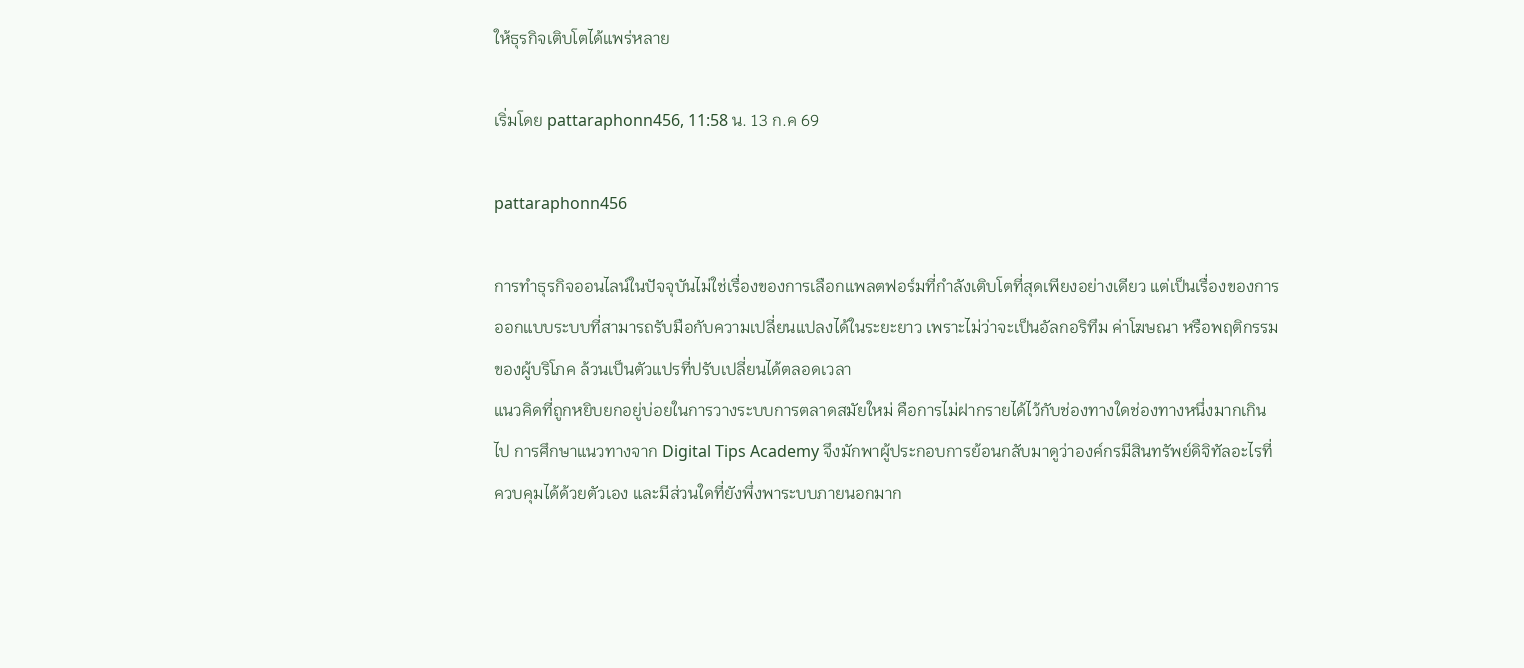ให้ธุรกิจเติบโตได้แพร่หลาย

เริ่มโดย pattaraphonn456, 11:58 น. 13 ก.ค 69

pattaraphonn456

การทำธุรกิจออนไลน์ในปัจจุบันไม่ใช่เรื่องของการเลือกแพลตฟอร์มที่กำลังเติบโตที่สุดเพียงอย่างเดียว แต่เป็นเรื่องของการออกแบบระบบที่สามารถรับมือกับความเปลี่ยนแปลงได้ในระยะยาว เพราะไม่ว่าจะเป็นอัลกอริทึม ค่าโฆษณา หรือพฤติกรรมของผู้บริโภค ล้วนเป็นตัวแปรที่ปรับเปลี่ยนได้ตลอดเวลา
แนวคิดที่ถูกหยิบยกอยู่บ่อยในการวางระบบการตลาดสมัยใหม่ คือการไม่ฝากรายได้ไว้กับช่องทางใดช่องทางหนึ่งมากเกินไป การศึกษาแนวทางจาก Digital Tips Academy จึงมักพาผู้ประกอบการย้อนกลับมาดูว่าองค์กรมีสินทรัพย์ดิจิทัลอะไรที่ควบคุมได้ด้วยตัวเอง และมีส่วนใดที่ยังพึ่งพาระบบภายนอกมาก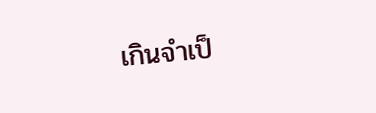เกินจำเป็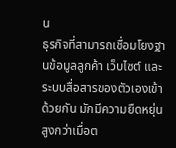น
ธุรกิจที่สามารถเชื่อมโยงฐานข้อมูลลูกค้า เว็บไซต์ และระบบสื่อสารของตัวเองเข้าด้วยกัน มักมีความยืดหยุ่นสูงกว่าเมื่อต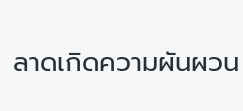ลาดเกิดความผันผวน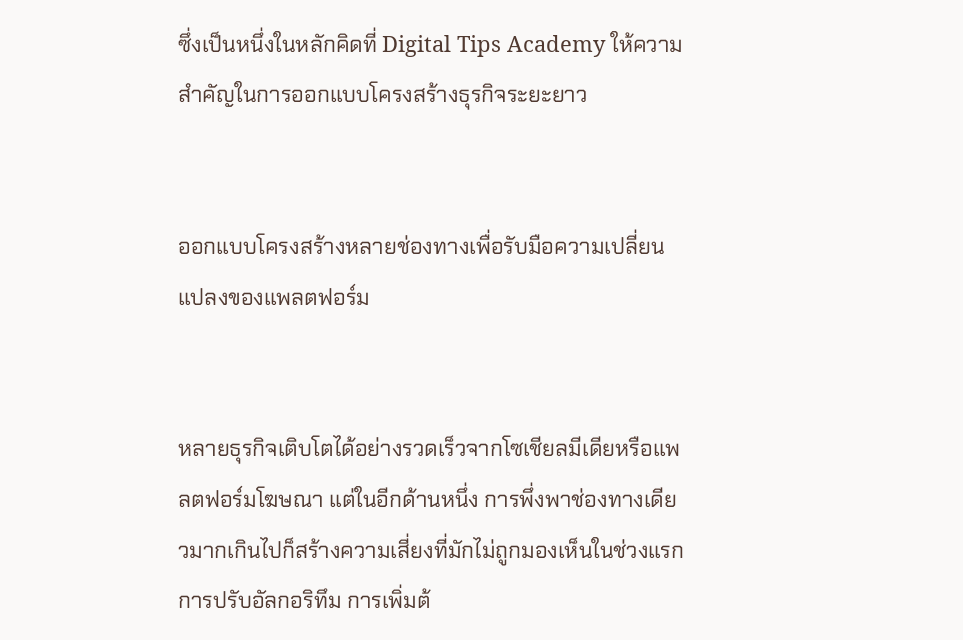ซึ่งเป็นหนึ่งในหลักคิดที่ Digital Tips Academy ให้ความสำคัญในการออกแบบโครงสร้างธุรกิจระยะยาว


ออกแบบโครงสร้างหลายช่องทางเพื่อรับมือความเปลี่ยนแปลงของแพลตฟอร์ม


หลายธุรกิจเติบโตได้อย่างรวดเร็วจากโซเชียลมีเดียหรือแพลตฟอร์มโฆษณา แต่ในอีกด้านหนึ่ง การพึ่งพาช่องทางเดียวมากเกินไปก็สร้างความเสี่ยงที่มักไม่ถูกมองเห็นในช่วงแรก การปรับอัลกอริทึม การเพิ่มต้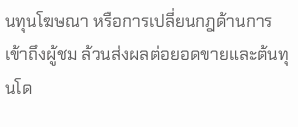นทุนโฆษณา หรือการเปลี่ยนกฎด้านการเข้าถึงผู้ชม ล้วนส่งผลต่อยอดขายและต้นทุนโด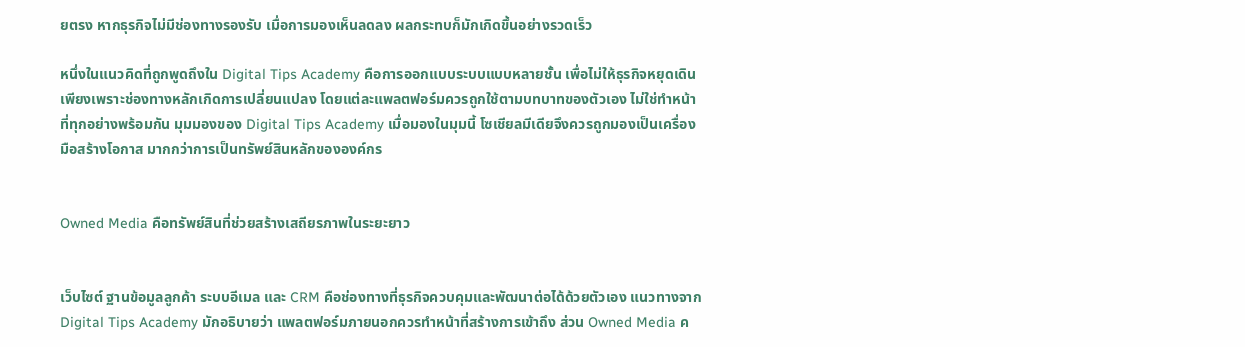ยตรง หากธุรกิจไม่มีช่องทางรองรับ เมื่อการมองเห็นลดลง ผลกระทบก็มักเกิดขึ้นอย่างรวดเร็ว

หนึ่งในแนวคิดที่ถูกพูดถึงใน Digital Tips Academy คือการออกแบบระบบแบบหลายชั้น เพื่อไม่ให้ธุรกิจหยุดเดินเพียงเพราะช่องทางหลักเกิดการเปลี่ยนแปลง โดยแต่ละแพลตฟอร์มควรถูกใช้ตามบทบาทของตัวเอง ไม่ใช่ทำหน้าที่ทุกอย่างพร้อมกัน มุมมองของ Digital Tips Academy เมื่อมองในมุมนี้ โซเชียลมีเดียจึงควรถูกมองเป็นเครื่องมือสร้างโอกาส มากกว่าการเป็นทรัพย์สินหลักขององค์กร


Owned Media คือทรัพย์สินที่ช่วยสร้างเสถียรภาพในระยะยาว


เว็บไซต์ ฐานข้อมูลลูกค้า ระบบอีเมล และ CRM คือช่องทางที่ธุรกิจควบคุมและพัฒนาต่อได้ด้วยตัวเอง แนวทางจาก Digital Tips Academy มักอธิบายว่า แพลตฟอร์มภายนอกควรทำหน้าที่สร้างการเข้าถึง ส่วน Owned Media ค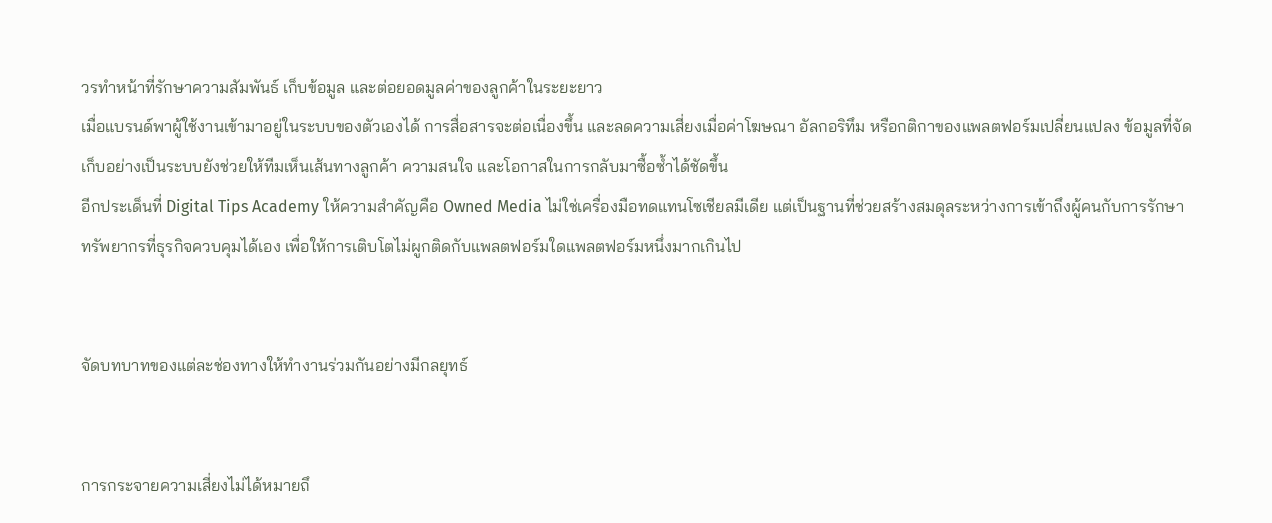วรทำหน้าที่รักษาความสัมพันธ์ เก็บข้อมูล และต่อยอดมูลค่าของลูกค้าในระยะยาว
เมื่อแบรนด์พาผู้ใช้งานเข้ามาอยู่ในระบบของตัวเองได้ การสื่อสารจะต่อเนื่องขึ้น และลดความเสี่ยงเมื่อค่าโฆษณา อัลกอริทึม หรือกติกาของแพลตฟอร์มเปลี่ยนแปลง ข้อมูลที่จัดเก็บอย่างเป็นระบบยังช่วยให้ทีมเห็นเส้นทางลูกค้า ความสนใจ และโอกาสในการกลับมาซื้อซ้ำได้ชัดขึ้น
อีกประเด็นที่ Digital Tips Academy ให้ความสำคัญคือ Owned Media ไม่ใช่เครื่องมือทดแทนโซเชียลมีเดีย แต่เป็นฐานที่ช่วยสร้างสมดุลระหว่างการเข้าถึงผู้คนกับการรักษาทรัพยากรที่ธุรกิจควบคุมได้เอง เพื่อให้การเติบโตไม่ผูกติดกับแพลตฟอร์มใดแพลตฟอร์มหนึ่งมากเกินไป


จัดบทบาทของแต่ละช่องทางให้ทำงานร่วมกันอย่างมีกลยุทธ์


การกระจายความเสี่ยงไม่ได้หมายถึ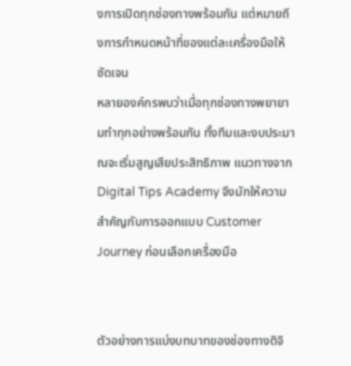งการเปิดทุกช่องทางพร้อมกัน แต่หมายถึงการกำหนดหน้าที่ของแต่ละเครื่องมือให้ชัดเจน
หลายองค์กรพบว่าเมื่อทุกช่องทางพยายามทำทุกอย่างพร้อมกัน ทั้งทีมและงบประมาณจะเริ่มสูญเสียประสิทธิภาพ แนวทางจาก Digital Tips Academy จึงมักให้ความสำคัญกับการออกแบบ Customer Journey ก่อนเลือกเครื่องมือ


ตัวอย่างการแบ่งบทบาทของช่องทางดิจิ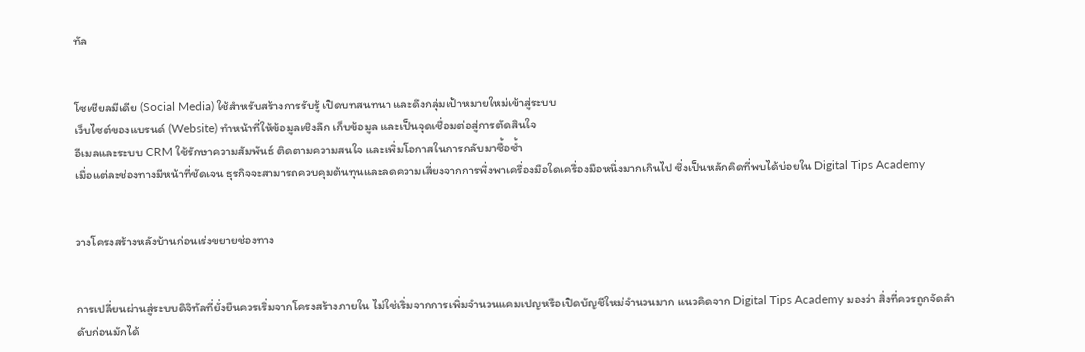ทัล


โซเชียลมีเดีย (Social Media) ใช้สำหรับสร้างการรับรู้ เปิดบทสนทนา และดึงกลุ่มเป้าหมายใหม่เข้าสู่ระบบ
เว็บไซต์ของแบรนด์ (Website) ทำหน้าที่ให้ข้อมูลเชิงลึก เก็บข้อมูล และเป็นจุดเชื่อมต่อสู่การตัดสินใจ
อีเมลและระบบ CRM ใช้รักษาความสัมพันธ์ ติดตามความสนใจ และเพิ่มโอกาสในการกลับมาซื้อซ้ำ
เมื่อแต่ละช่องทางมีหน้าที่ชัดเจน ธุรกิจจะสามารถควบคุมต้นทุนและลดความเสี่ยงจากการพึ่งพาเครื่องมือใดเครื่องมือหนึ่งมากเกินไป ซึ่งเป็นหลักคิดที่พบได้บ่อยใน Digital Tips Academy


วางโครงสร้างหลังบ้านก่อนเร่งขยายช่องทาง


การเปลี่ยนผ่านสู่ระบบดิจิทัลที่ยั่งยืนควรเริ่มจากโครงสร้างภายใน ไม่ใช่เริ่มจากการเพิ่มจำนวนแคมเปญหรือเปิดบัญชีใหม่จำนวนมาก แนวคิดจาก Digital Tips Academy มองว่า สิ่งที่ควรถูกจัดลำดับก่อนมักได้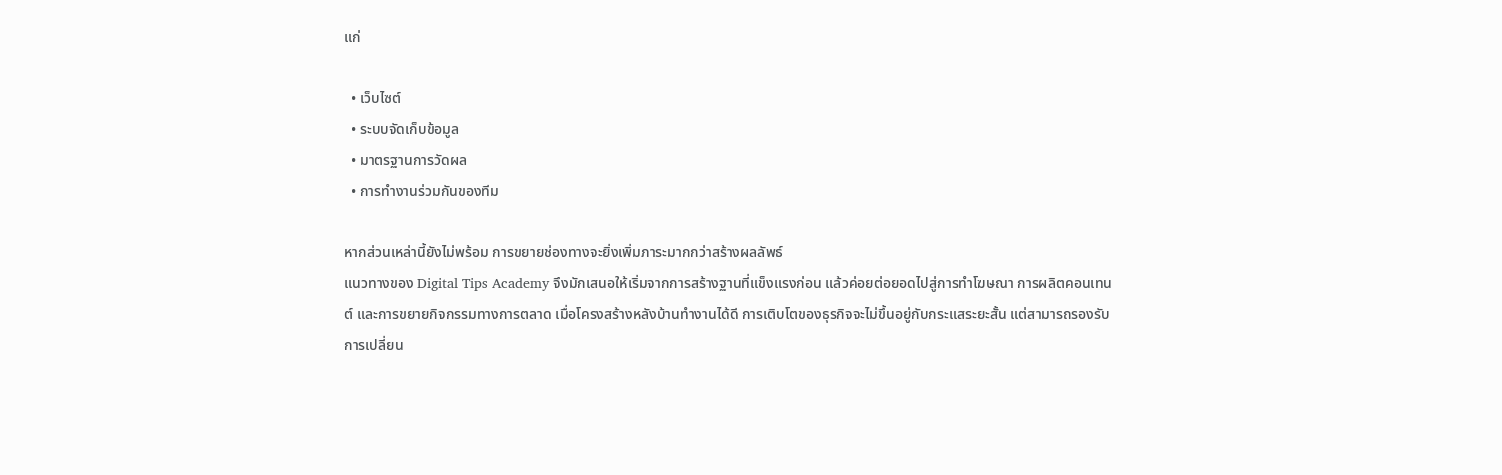แก่

  • เว็บไซต์
  • ระบบจัดเก็บข้อมูล
  • มาตรฐานการวัดผล
  • การทำงานร่วมกันของทีม

หากส่วนเหล่านี้ยังไม่พร้อม การขยายช่องทางจะยิ่งเพิ่มภาระมากกว่าสร้างผลลัพธ์
แนวทางของ Digital Tips Academy จึงมักเสนอให้เริ่มจากการสร้างฐานที่แข็งแรงก่อน แล้วค่อยต่อยอดไปสู่การทำโฆษณา การผลิตคอนเทนต์ และการขยายกิจกรรมทางการตลาด เมื่อโครงสร้างหลังบ้านทำงานได้ดี การเติบโตของธุรกิจจะไม่ขึ้นอยู่กับกระแสระยะสั้น แต่สามารถรองรับการเปลี่ยน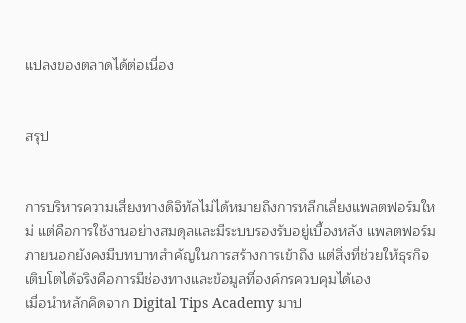แปลงของตลาดได้ต่อเนื่อง


สรุป


การบริหารความเสี่ยงทางดิจิทัลไม่ได้หมายถึงการหลีกเลี่ยงแพลตฟอร์มใหม่ แต่คือการใช้งานอย่างสมดุลและมีระบบรองรับอยู่เบื้องหลัง แพลตฟอร์มภายนอกยังคงมีบทบาทสำคัญในการสร้างการเข้าถึง แต่สิ่งที่ช่วยให้ธุรกิจเติบโตได้จริงคือการมีช่องทางและข้อมูลที่องค์กรควบคุมได้เอง
เมื่อนำหลักคิดจาก Digital Tips Academy มาป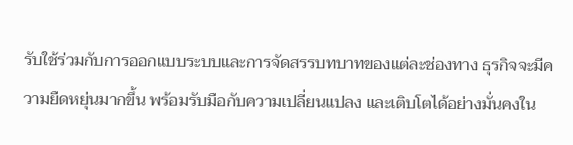รับใช้ร่วมกับการออกแบบระบบและการจัดสรรบทบาทของแต่ละช่องทาง ธุรกิจจะมีความยืดหยุ่นมากขึ้น พร้อมรับมือกับความเปลี่ยนแปลง และเติบโตได้อย่างมั่นคงใน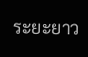ระยะยาว